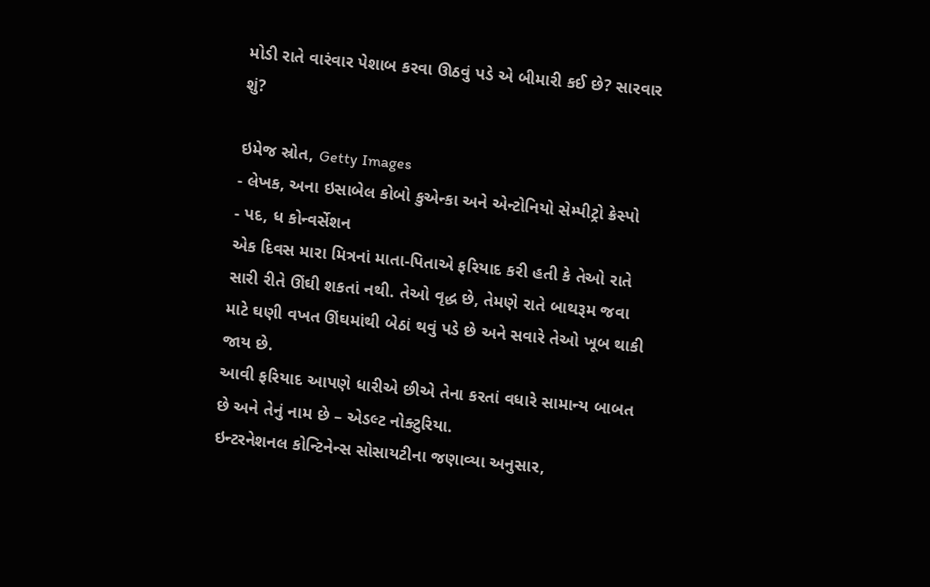મોડી રાતે વારંવાર પેશાબ કરવા ઊઠવું પડે એ બીમારી કઈ છે? સારવાર શું?

ઇમેજ સ્રોત, Getty Images
- લેખક, અના ઇસાબેલ કોબો કુએન્કા અને એન્ટોનિયો સેમ્પીટ્રો ક્રેસ્પો
- પદ, ધ કોન્વર્સેશન
એક દિવસ મારા મિત્રનાં માતા-પિતાએ ફરિયાદ કરી હતી કે તેઓ રાતે સારી રીતે ઊંઘી શકતાં નથી. તેઓ વૃદ્ધ છે, તેમણે રાતે બાથરૂમ જવા માટે ઘણી વખત ઊંઘમાંથી બેઠાં થવું પડે છે અને સવારે તેઓ ખૂબ થાકી જાય છે.
આવી ફરિયાદ આપણે ધારીએ છીએ તેના કરતાં વધારે સામાન્ય બાબત છે અને તેનું નામ છે – એડલ્ટ નોક્ટુરિયા.
ઇન્ટરનેશનલ કોન્ટિનેન્સ સોસાયટીના જણાવ્યા અનુસાર,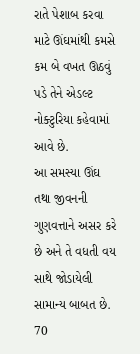રાતે પેશાબ કરવા માટે ઊંઘમાંથી કમસે કમ બે વખત ઊઠવું પડે તેને એડલ્ટ નોક્ટુરિયા કહેવામાં આવે છે.
આ સમસ્યા ઊંઘ તથા જીવનની ગુણવત્તાને અસર કરે છે અને તે વધતી વય સાથે જોડાયેલી સામાન્ય બાબત છે. 70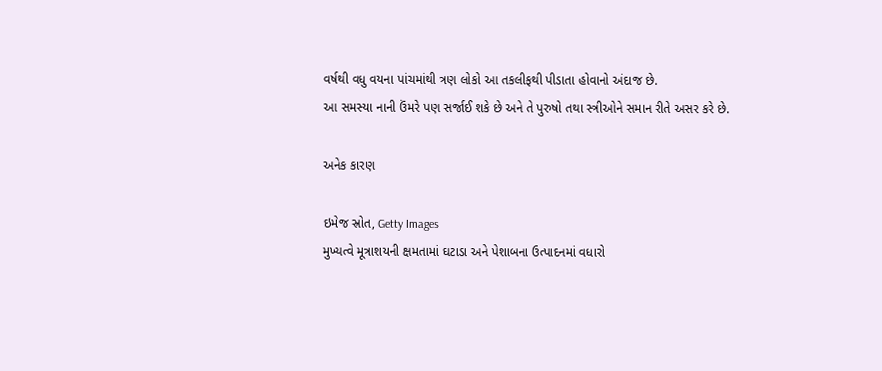વર્ષથી વધુ વયના પાંચમાંથી ત્રણ લોકો આ તકલીફથી પીડાતા હોવાનો અંદાજ છે.
આ સમસ્યા નાની ઉંમરે પણ સર્જાઈ શકે છે અને તે પુરુષો તથા સ્ત્રીઓને સમાન રીતે અસર કરે છે.

અનેક કારણ

ઇમેજ સ્રોત, Getty Images
મુખ્યત્વે મૂત્રાશયની ક્ષમતામાં ઘટાડા અને પેશાબના ઉત્પાદનમાં વધારો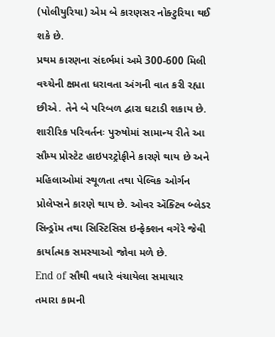(પોલીયુરિયા) એમ બે કારણસર નોક્ટુરિયા થઈ શકે છે.
પ્રથમ કારણના સંદર્ભમાં અમે 300-600 મિલી વચ્ચેની ક્ષમતા ધરાવતા અંગની વાત કરી રહ્યા છીએ. તેને બે પરિબળ દ્વારા ઘટાડી શકાય છે.
શારીરિક પરિવર્તનઃ પુરુષોમાં સામાન્ય રીતે આ સૌમ્ય પ્રોસ્ટેટ હાઇપરટ્રોફીને કારણે થાય છે અને મહિલાઓમાં સ્થૂળતા તથા પેલ્વિક ઓર્ગન પ્રોલેપ્સને કારણે થાય છે. ઓવર ઍક્ટિવ બ્લેડર સિન્ડ્રૉમ તથા સિસ્ટિસિસ ઇન્ફેક્શન વગેરે જેવી કાર્યાત્મક સમસ્યાઓ જોવા મળે છે.
End of સૌથી વધારે વંચાયેલા સમાચાર
તમારા કામની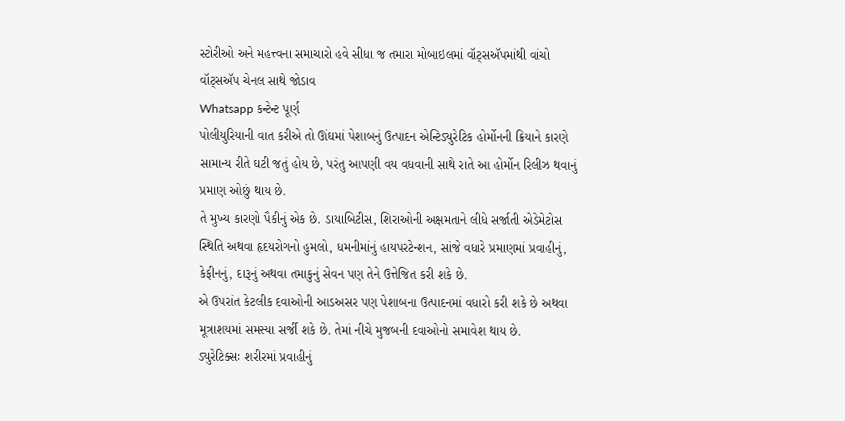સ્ટોરીઓ અને મહત્ત્વના સમાચારો હવે સીધા જ તમારા મોબાઇલમાં વૉટ્સઍપમાંથી વાંચો
વૉટ્સઍપ ચેનલ સાથે જોડાવ
Whatsapp કન્ટેન્ટ પૂર્ણ
પોલીયુરિયાની વાત કરીએ તો ઊંઘમાં પેશાબનું ઉત્પાદન એન્ટિડ્યુરેટિક હોર્મોનની ક્રિયાને કારણે સામાન્ય રીતે ઘટી જતું હોય છે, પરંતુ આપણી વય વધવાની સાથે રાતે આ હોર્મોન રિલીઝ થવાનું પ્રમાણ ઓછું થાય છે.
તે મુખ્ય કારણો પૈકીનું એક છે. ડાયાબિટીસ, શિરાઓની અક્ષમતાને લીધે સર્જાતી એડેમેટોસ સ્થિતિ અથવા હૃદયરોગનો હુમલો, ધમનીમાંનું હાયપરટેન્શન, સાંજે વધારે પ્રમાણમાં પ્રવાહીનું, કેફીનનું, દારૂનું અથવા તમાકુનું સેવન પણ તેને ઉત્તેજિત કરી શકે છે.
એ ઉપરાંત કેટલીક દવાઓની આડઅસર પણ પેશાબના ઉત્પાદનમાં વધારો કરી શકે છે અથવા મૂત્રાશયમાં સમસ્યા સર્જી શકે છે. તેમાં નીચે મુજબની દવાઓનો સમાવેશ થાય છે.
ડ્યુરેટિક્સઃ શરીરમાં પ્રવાહીનું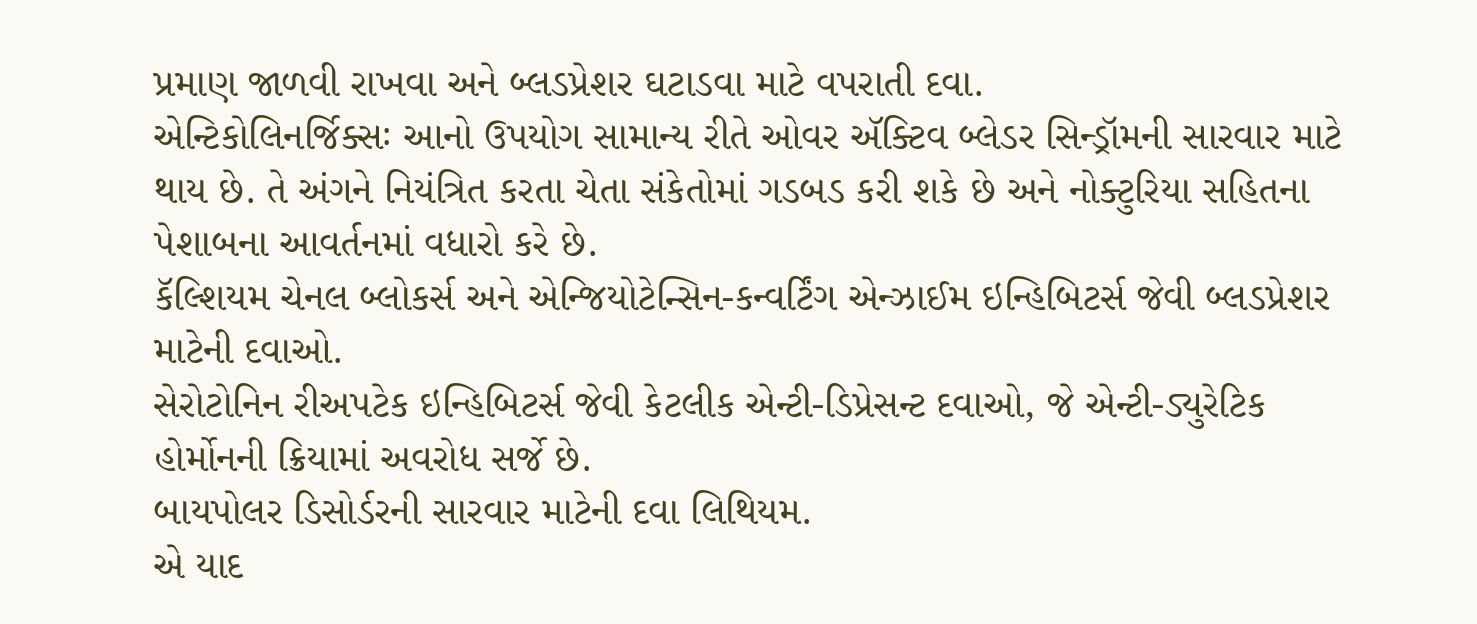પ્રમાણ જાળવી રાખવા અને બ્લડપ્રેશર ઘટાડવા માટે વપરાતી દવા.
એન્ટિકોલિનર્જિક્સઃ આનો ઉપયોગ સામાન્ય રીતે ઓવર ઍક્ટિવ બ્લેડર સિન્ડ્રૉમની સારવાર માટે થાય છે. તે અંગને નિયંત્રિત કરતા ચેતા સંકેતોમાં ગડબડ કરી શકે છે અને નોક્ટુરિયા સહિતના પેશાબના આવર્તનમાં વધારો કરે છે.
કૅલ્શિયમ ચેનલ બ્લોકર્સ અને એન્જિયોટેન્સિન-કન્વર્ટિંગ એન્ઝાઈમ ઇન્હિબિટર્સ જેવી બ્લડપ્રેશર માટેની દવાઓ.
સેરોટોનિન રીઅપટેક ઇન્હિબિટર્સ જેવી કેટલીક એન્ટી-ડિપ્રેસન્ટ દવાઓ, જે એન્ટી-ડ્યુરેટિક હોર્મોનની ક્રિયામાં અવરોધ સર્જે છે.
બાયપોલર ડિસોર્ડરની સારવાર માટેની દવા લિથિયમ.
એ યાદ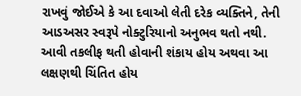રાખવું જોઈએ કે આ દવાઓ લેતી દરેક વ્યક્તિને, તેની આડઅસર સ્વરૂપે નોક્ટુરિયાનો અનુભવ થતો નથી.
આવી તકલીફ થતી હોવાની શંકાય હોય અથવા આ લક્ષણથી ચિંતિત હોય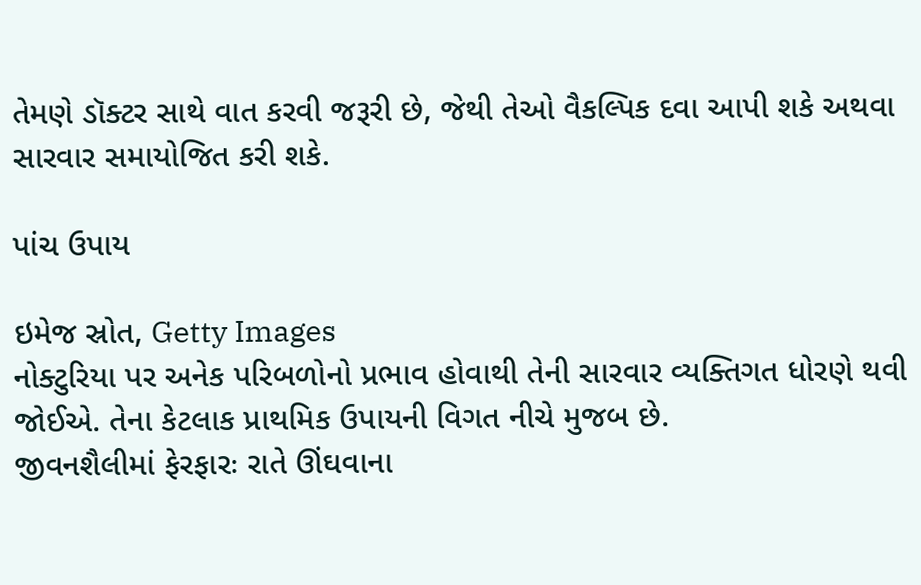તેમણે ડૉક્ટર સાથે વાત કરવી જરૂરી છે, જેથી તેઓ વૈકલ્પિક દવા આપી શકે અથવા સારવાર સમાયોજિત કરી શકે.

પાંચ ઉપાય

ઇમેજ સ્રોત, Getty Images
નોક્ટુરિયા પર અનેક પરિબળોનો પ્રભાવ હોવાથી તેની સારવાર વ્યક્તિગત ધોરણે થવી જોઈએ. તેના કેટલાક પ્રાથમિક ઉપાયની વિગત નીચે મુજબ છે.
જીવનશૈલીમાં ફેરફારઃ રાતે ઊંઘવાના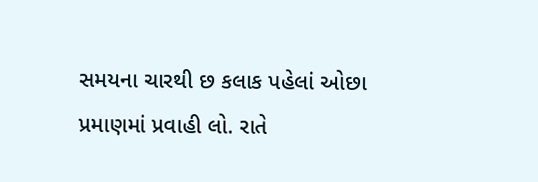સમયના ચારથી છ કલાક પહેલાં ઓછા પ્રમાણમાં પ્રવાહી લો. રાતે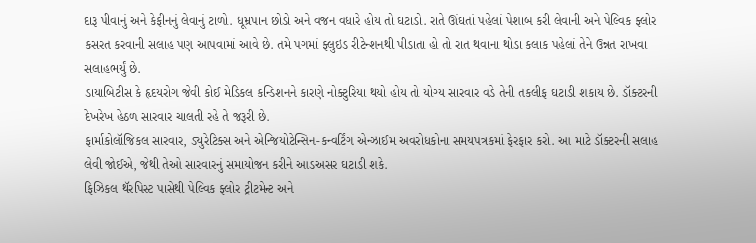દારૂ પીવાનું અને કેફીનનું લેવાનું ટાળો. ધૂમ્રપાન છોડો અને વજન વધારે હોય તો ઘટાડો. રાતે ઊંઘતાં પહેલાં પેશાબ કરી લેવાની અને પેલ્વિક ફ્લોર કસરત કરવાની સલાહ પણ આપવામાં આવે છે. તમે પગમાં ફ્લુઇડ રીટેન્શનથી પીડાતા હો તો રાત થવાના થોડા કલાક પહેલાં તેને ઉન્નત રાખવા સલાહભર્યું છે.
ડાયાબિટીસ કે હૃદયરોગ જેવી કોઈ મેડિકલ કન્ડિશનને કારણે નોક્ટુરિયા થયો હોય તો યોગ્ય સારવાર વડે તેની તકલીફ ઘટાડી શકાય છે. ડૉક્ટરની દેખરેખ હેઠળ સારવાર ચાલતી રહે તે જરૂરી છે.
ફાર્માકોલૉજિકલ સારવાર, ડ્યુરેટિક્સ અને એન્જિયોટેન્સિન-કન્વર્ટિંગ એન્ઝાઈમ અવરોધકોના સમયપત્રકમાં ફેરફાર કરો. આ માટે ડૉક્ટરની સલાહ લેવી જોઈએ, જેથી તેઓ સારવારનું સમાયોજન કરીને આડઅસર ઘટાડી શકે.
ફિઝિકલ થૅરપિસ્ટ પાસેથી પેલ્વિક ફ્લોર ટ્રીટમેન્ટ અને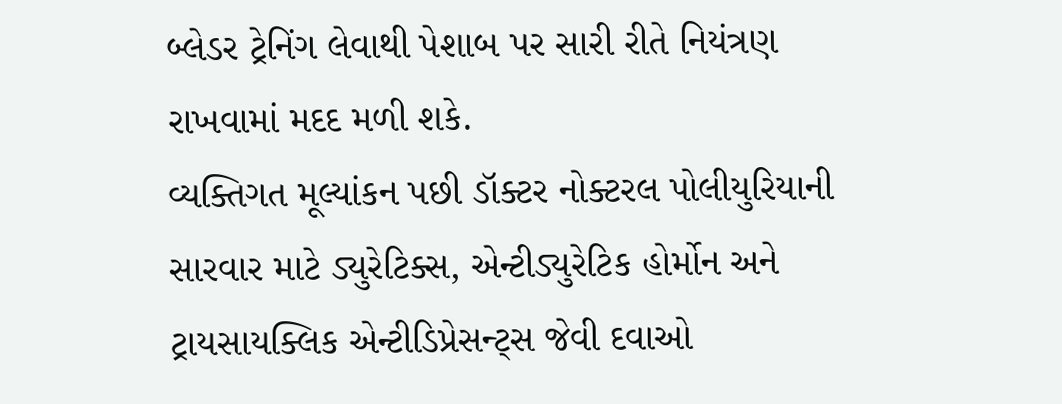બ્લેડર ટ્રેનિંગ લેવાથી પેશાબ પર સારી રીતે નિયંત્રણ રાખવામાં મદદ મળી શકે.
વ્યક્તિગત મૂલ્યાંકન પછી ડૉક્ટર નોક્ટરલ પોલીયુરિયાની સારવાર માટે ડ્યુરેટિક્સ, એન્ટીડ્યુરેટિક હોર્મોન અને ટ્રાયસાયક્લિક એન્ટીડિપ્રેસન્ટ્સ જેવી દવાઓ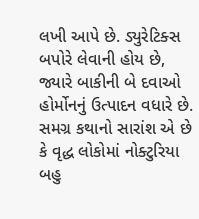લખી આપે છે. ડ્યુરેટિક્સ બપોરે લેવાની હોય છે, જ્યારે બાકીની બે દવાઓ હોર્મોનનું ઉત્પાદન વધારે છે.
સમગ્ર કથાનો સારાંશ એ છે કે વૃદ્ધ લોકોમાં નોક્ટુરિયા બહુ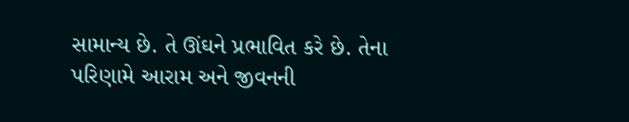સામાન્ય છે. તે ઊંઘને પ્રભાવિત કરે છે. તેના પરિણામે આરામ અને જીવનની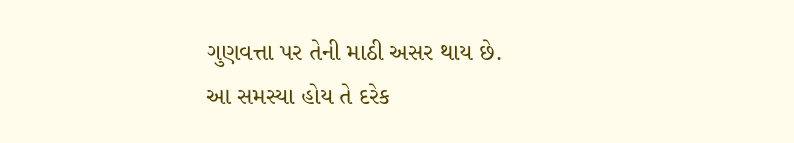ગુણવત્તા પર તેની માઠી અસર થાય છે.
આ સમસ્યા હોય તે દરેક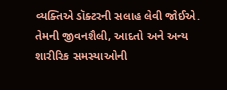વ્યક્તિએ ડૉક્ટરની સલાહ લેવી જોઈએ. તેમની જીવનશૈલી, આદતો અને અન્ય શારીરિક સમસ્યાઓની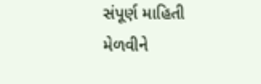સંપૂર્ણ માહિતી મેળવીને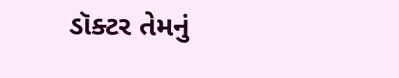ડૉક્ટર તેમનું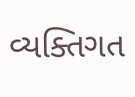વ્યક્તિગત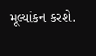મૂલ્યાંકન કરશે.